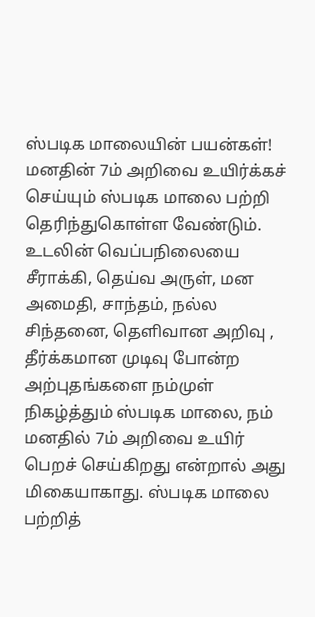ஸ்படிக மாலையின் பயன்கள்!
மனதின் 7ம் அறிவை உயிர்க்கச் செய்யும் ஸ்படிக மாலை பற்றி தெரிந்துகொள்ள வேண்டும். உடலின் வெப்பநிலையை சீராக்கி, தெய்வ அருள், மன அமைதி, சாந்தம், நல்ல சிந்தனை, தெளிவான அறிவு , தீர்க்கமான முடிவு போன்ற அற்புதங்களை நம்முள் நிகழ்த்தும் ஸ்படிக மாலை, நம் மனதில் 7ம் அறிவை உயிர் பெறச் செய்கிறது என்றால் அது மிகையாகாது. ஸ்படிக மாலை பற்றித்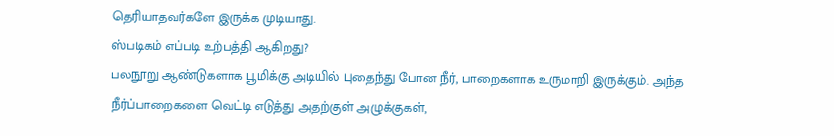தெரியாதவர்களே இருக்க முடியாது.
ஸ்படிகம் எப்படி உற்பத்தி ஆகிறது?
பலநூறு ஆண்டுகளாக பூமிக்கு அடியில் புதைந்து போன நீர், பாறைகளாக உருமாறி இருக்கும். அந்த நீர்ப்பாறைகளை வெட்டி எடுத்து அதற்குள் அழுக்குகள்,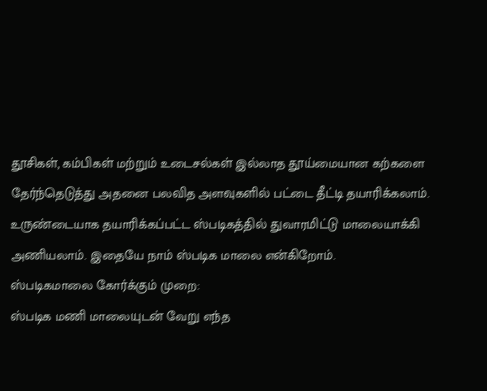தூசிகள், கம்பிகள் மற்றும் உடைசல்கள் இல்லாத தூய்மையான கற்களை தேர்ந்தெடுத்து அதனை பலவித அளவுகளில் பட்டை தீட்டி தயாரிக்கலாம். உருண்டையாக தயாரிக்கப்பட்ட ஸ்படிகத்தில் துவாரமிட்டு மாலையாக்கி அணியலாம். இதையே நாம் ஸ்படிக மாலை என்கிறோம்.
ஸ்படிகமாலை கோர்க்கும் முறை:
ஸ்படிக மணி மாலையுடன் வேறு எந்த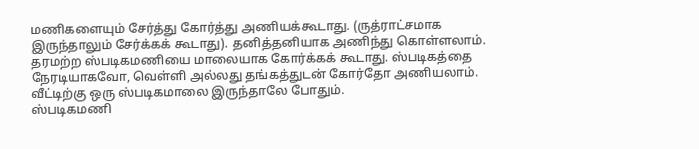மணிகளையும் சேர்த்து கோர்த்து அணியக்கூடாது. (ருத்ராட்சமாக இருந்தாலும் சேர்க்கக் கூடாது). தனித்தனியாக அணிந்து கொள்ளலாம். தரமற்ற ஸ்படிகமணியை மாலையாக கோர்க்கக் கூடாது. ஸ்படிகத்தை நேரடியாகவோ, வெள்ளி அல்லது தங்கத்துடன் கோர்தோ அணியலாம். வீட்டிற்கு ஒரு ஸ்படிகமாலை இருந்தாலே போதும்.
ஸ்படிகமணி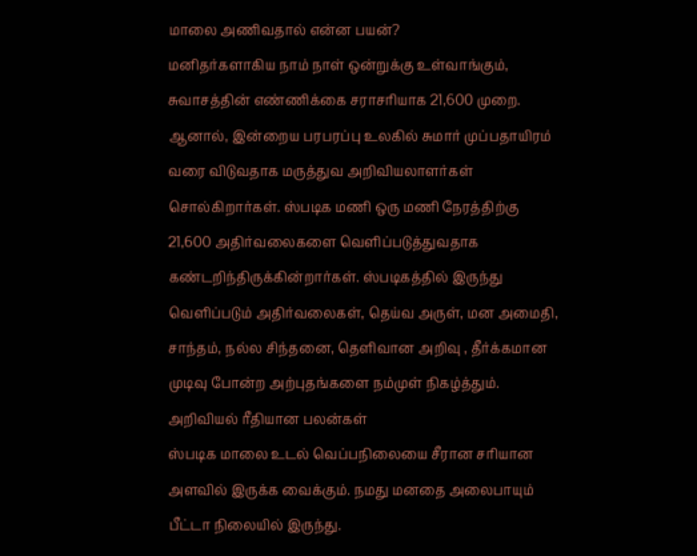மாலை அணிவதால் என்ன பயன்?
மனிதர்களாகிய நாம் நாள் ஒன்றுக்கு உள்வாங்கும், சுவாசத்தின் எண்ணிக்கை சராசரியாக 21,600 முறை. ஆனால், இன்றைய பரபரப்பு உலகில் சுமார் முப்பதாயிரம் வரை விடுவதாக மருத்துவ அறிவியலாளர்கள் சொல்கிறார்கள். ஸ்படிக மணி ஒரு மணி நேரத்திற்கு 21,600 அதிர்வலைகளை வெளிப்படுத்துவதாக கண்டறிந்திருக்கின்றார்கள். ஸ்படிகத்தில் இருந்து வெளிப்படும் அதிர்வலைகள், தெய்வ அருள், மன அமைதி, சாந்தம், நல்ல சிந்தனை, தெளிவான அறிவு , தீர்க்கமான முடிவு போன்ற அற்புதங்களை நம்முள் நிகழ்த்தும்.
அறிவியல் ரீதியான பலன்கள்
ஸ்படிக மாலை உடல் வெப்பநிலையை சீரான சரியான அளவில் இருக்க வைக்கும். நமது மனதை அலைபாயும் பீட்டா நிலையில் இருந்து.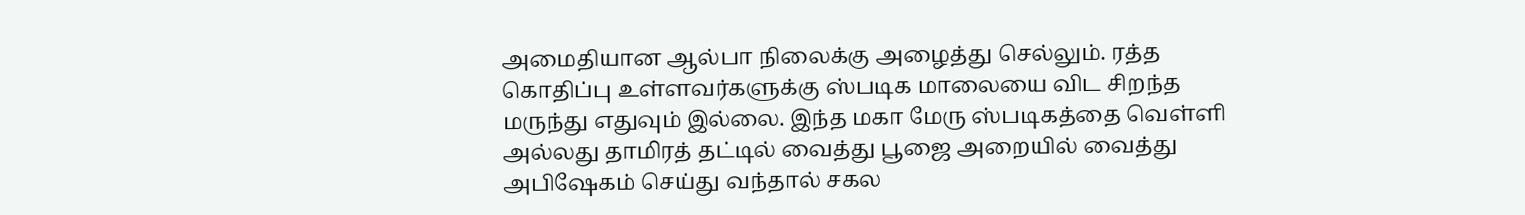அமைதியான ஆல்பா நிலைக்கு அழைத்து செல்லும். ரத்த கொதிப்பு உள்ளவர்களுக்கு ஸ்படிக மாலையை விட சிறந்த மருந்து எதுவும் இல்லை. இந்த மகா மேரு ஸ்படிகத்தை வெள்ளி அல்லது தாமிரத் தட்டில் வைத்து பூஜை அறையில் வைத்து அபிஷேகம் செய்து வந்தால் சகல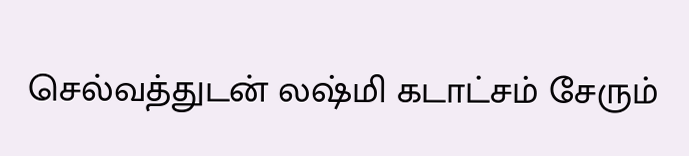செல்வத்துடன் லஷ்மி கடாட்சம் சேரும்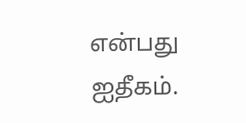என்பது ஐதீகம்.